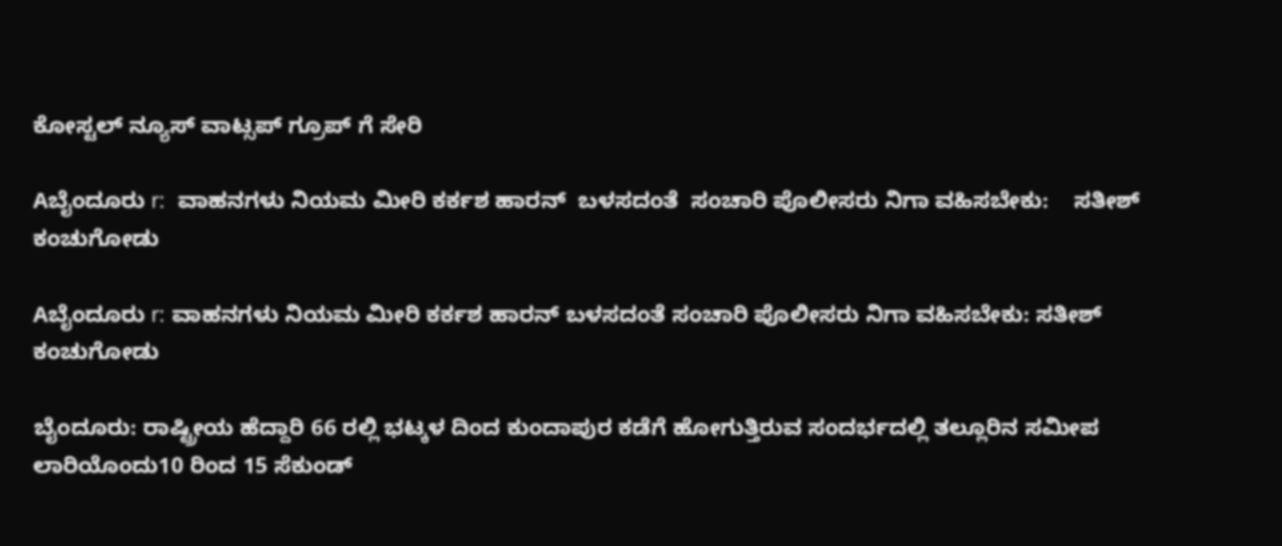ಕೋಸ್ಟಲ್ ನ್ಯೂಸ್ ವಾಟ್ಸಪ್ ಗ್ರೂಪ್ ಗೆ ಸೇರಿ

Aಬೈಂದೂರು r:  ವಾಹನಗಳು ನಿಯಮ ಮೀರಿ ಕರ್ಕಶ ಹಾರನ್  ಬಳಸದಂತೆ  ಸಂಚಾರಿ ಪೊಲೀಸರು ನಿಗಾ ವಹಿಸಬೇಕು:    ಸತೀಶ್ ಕಂಚುಗೋಡು

Aಬೈಂದೂರು r: ವಾಹನಗಳು ನಿಯಮ ಮೀರಿ ಕರ್ಕಶ ಹಾರನ್ ಬಳಸದಂತೆ ಸಂಚಾರಿ ಪೊಲೀಸರು ನಿಗಾ ವಹಿಸಬೇಕು: ಸತೀಶ್ ಕಂಚುಗೋಡು

ಬೈಂದೂರು: ರಾಷ್ಟ್ರೀಯ ಹೆದ್ದಾರಿ 66 ರಲ್ಲಿ ಭಟ್ಕಳ ದಿಂದ ಕುಂದಾಪುರ ಕಡೆಗೆ ಹೋಗುತ್ತಿರುವ ಸಂದರ್ಭದಲ್ಲಿ ತಲ್ಲೂರಿನ ಸಮೀಪ ಲಾರಿಯೊಂದು10 ರಿಂದ 15 ಸೆಕುಂಡ್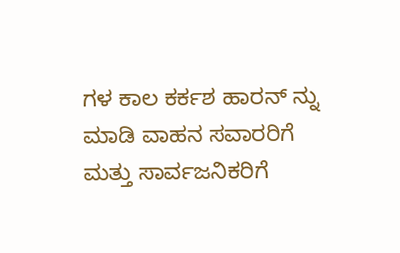ಗಳ ಕಾಲ ಕರ್ಕಶ ಹಾರನ್ ನ್ನು ಮಾಡಿ ವಾಹನ ಸವಾರರಿಗೆ ಮತ್ತು ಸಾರ್ವಜನಿಕರಿಗೆ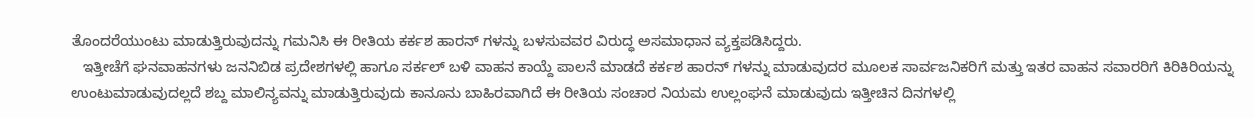ತೊಂದರೆಯುಂಟು ಮಾಡುತ್ತಿರುವುದನ್ನು ಗಮನಿಸಿ ಈ ರೀತಿಯ ಕರ್ಕಶ ಹಾರನ್ ಗಳನ್ನು ಬಳಸುವವರ ವಿರುದ್ಧ ಅಸಮಾಧಾನ ವ್ಯಕ್ತಪಡಿಸಿದ್ದರು.
   ಇತ್ತೀಚೆಗೆ ಘನವಾಹನಗಳು ಜನನಿಬಿಡ ಪ್ರದೇಶಗಳಲ್ಲಿ ಹಾಗೂ ಸರ್ಕಲ್ ಬಳಿ ವಾಹನ ಕಾಯ್ದೆ ಪಾಲನೆ ಮಾಡದೆ ಕರ್ಕಶ ಹಾರನ್ ಗಳನ್ನು ಮಾಡುವುದರ ಮೂಲಕ ಸಾರ್ವಜನಿಕರಿಗೆ ಮತ್ತು ಇತರ ವಾಹನ ಸವಾರರಿಗೆ ಕಿರಿಕಿರಿಯನ್ನು ಉಂಟುಮಾಡುವುದಲ್ಲದೆ ಶಬ್ದ ಮಾಲಿನ್ಯವನ್ನು ಮಾಡುತ್ತಿರುವುದು ಕಾನೂನು ಬಾಹಿರವಾಗಿದೆ ಈ ರೀತಿಯ ಸಂಚಾರ ನಿಯಮ ಉಲ್ಲಂಘನೆ ಮಾಡುವುದು ಇತ್ತೀಚಿನ ದಿನಗಳಲ್ಲಿ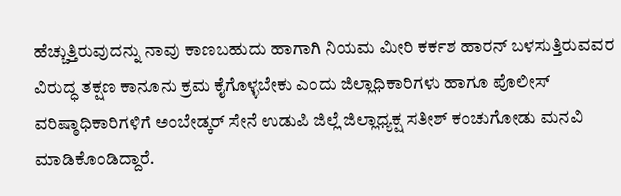ಹೆಚ್ಚುತ್ತಿರುವುದನ್ನು ನಾವು ಕಾಣಬಹುದು ಹಾಗಾಗಿ ನಿಯಮ ಮೀರಿ ಕರ್ಕಶ ಹಾರನ್ ಬಳಸುತ್ತಿರುವವರ ವಿರುದ್ಧ ತಕ್ಷಣ ಕಾನೂನು ಕ್ರಮ ಕೈಗೊಳ್ಳಬೇಕು ಎಂದು ಜಿಲ್ಲಾಧಿಕಾರಿಗಳು ಹಾಗೂ ಪೊಲೀಸ್ ವರಿಷ್ಠಾಧಿಕಾರಿಗಳಿಗೆ ಅಂಬೇಡ್ಕರ್ ಸೇನೆ ಉಡುಪಿ ಜಿಲ್ಲೆ ಜಿಲ್ಲಾಧ್ಯಕ್ಷ ಸತೀಶ್ ಕಂಚುಗೋಡು ಮನವಿ ಮಾಡಿಕೊಂಡಿದ್ದಾರೆ.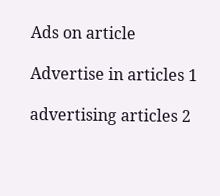Ads on article

Advertise in articles 1

advertising articles 2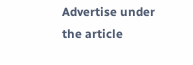Advertise under the article